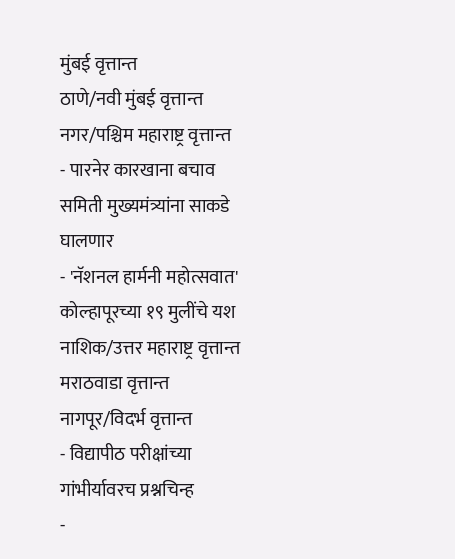मुंबई वृत्तान्त
ठाणे/नवी मुंबई वृत्तान्त
नगर/पश्चिम महाराष्ट्र वृत्तान्त
- पारनेर कारखाना बचाव समिती मुख्यमंत्र्यांना साकडे घालणार
- 'नॅशनल हार्मनी महोत्सवात' कोल्हापूरच्या १९ मुलींचे यश
नाशिक/उत्तर महाराष्ट्र वृत्तान्त
मराठवाडा वृत्तान्त
नागपूर/विदर्भ वृत्तान्त
- विद्यापीठ परीक्षांच्या गांभीर्यावरच प्रश्नचिन्ह
-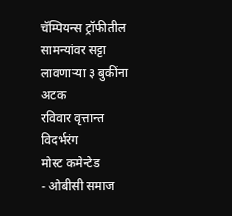चॅम्पियन्स ट्रॉफीतील सामन्यांवर सट्टा लावणाऱ्या ३ बुकींना अटक
रविवार वृत्तान्त
विदर्भरंग
मोस्ट कमेन्टेड
- ओबीसी समाज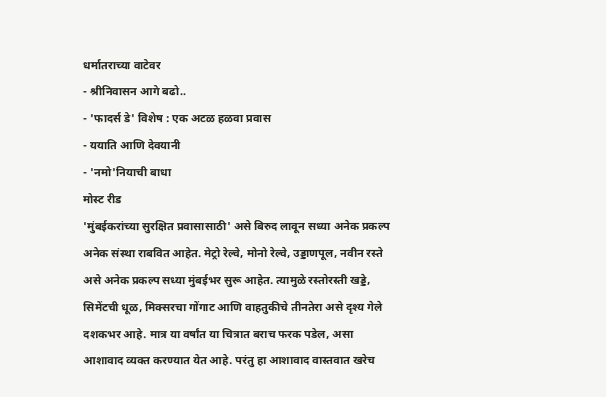धर्मातराच्या वाटेवर
- श्रीनिवासन आगे बढो..
- 'फादर्स डे' विशेष : एक अटळ हळवा प्रवास
- ययाति आणि देवयानी
- 'नमो'नियाची बाधा
मोस्ट रीड
'मुंबईकरांच्या सुरक्षित प्रवासासाठी' असे बिरुद लावून सध्या अनेक प्रकल्प अनेक संस्था राबवित आहेत. मेट्रो रेल्वे, मोनो रेल्वे, उड्डाणपूल, नवीन रस्ते असे अनेक प्रकल्प सध्या मुंबईभर सुरू आहेत. त्यामुळे रस्तोरस्ती खड्डे, सिमेंटची धूळ, मिक्सरचा गोंगाट आणि वाहतुकीचे तीनतेरा असे दृश्य गेले दशकभर आहे. मात्र या वर्षांत या चित्रात बराच फरक पडेल, असा आशावाद व्यक्त करण्यात येत आहे. परंतु हा आशावाद वास्तवात खरेच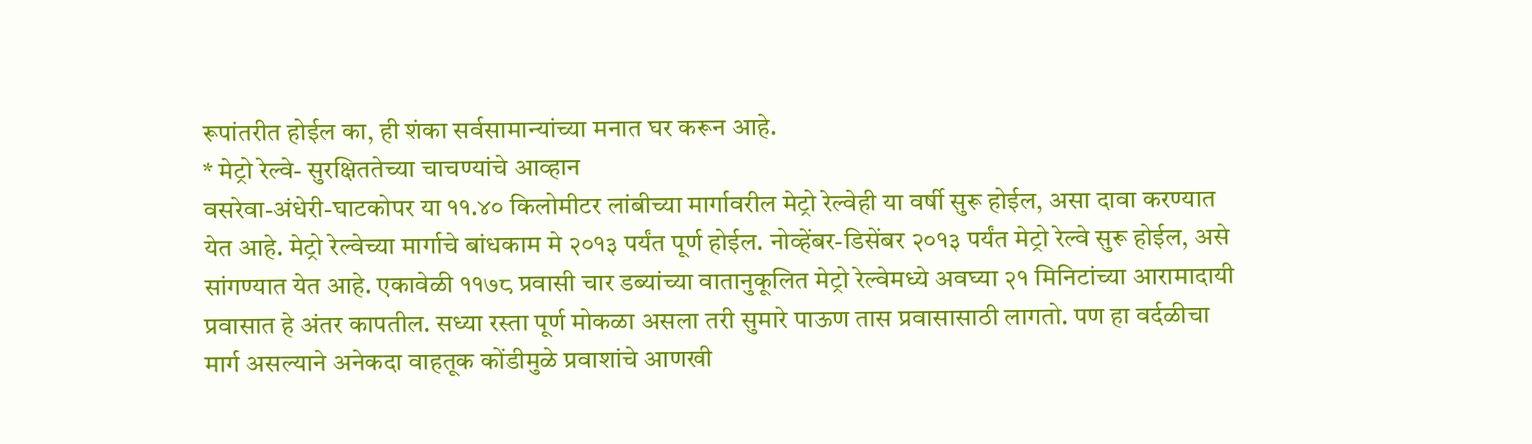रूपांतरीत होईल का, ही शंका सर्वसामान्यांच्या मनात घर करून आहे.
* मेट्रो रेल्वे- सुरक्षिततेच्या चाचण्यांचे आव्हान
वसरेवा-अंधेरी-घाटकोपर या ११.४० किलोमीटर लांबीच्या मार्गावरील मेट्रो रेल्वेही या वर्षी सुरू होईल, असा दावा करण्यात येत आहे. मेट्रो रेल्वेच्या मार्गाचे बांधकाम मे २०१३ पर्यंत पूर्ण होईल. नोव्हेंबर-डिसेंबर २०१३ पर्यंत मेट्रो रेल्वे सुरू होईल, असे सांगण्यात येत आहे. एकावेळी ११७८ प्रवासी चार डब्यांच्या वातानुकूलित मेट्रो रेल्वेमध्ये अवघ्या २१ मिनिटांच्या आरामादायी प्रवासात हे अंतर कापतील. सध्या रस्ता पूर्ण मोकळा असला तरी सुमारे पाऊण तास प्रवासासाठी लागतो. पण हा वर्दळीचा मार्ग असल्याने अनेकदा वाहतूक कोंडीमुळे प्रवाशांचे आणखी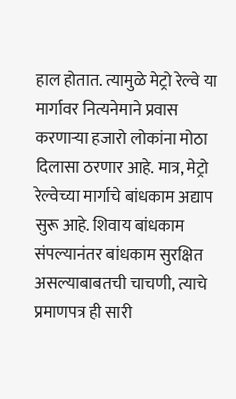हाल होतात. त्यामुळे मेट्रो रेल्वे या मार्गावर नित्यनेमाने प्रवास करणाऱ्या हजारो लोकांना मोठा दिलासा ठरणार आहे. मात्र, मेट्रो रेल्वेच्या मार्गाचे बांधकाम अद्याप सुरू आहे. शिवाय बांधकाम संपल्यानंतर बांधकाम सुरक्षित असल्याबाबतची चाचणी, त्याचे प्रमाणपत्र ही सारी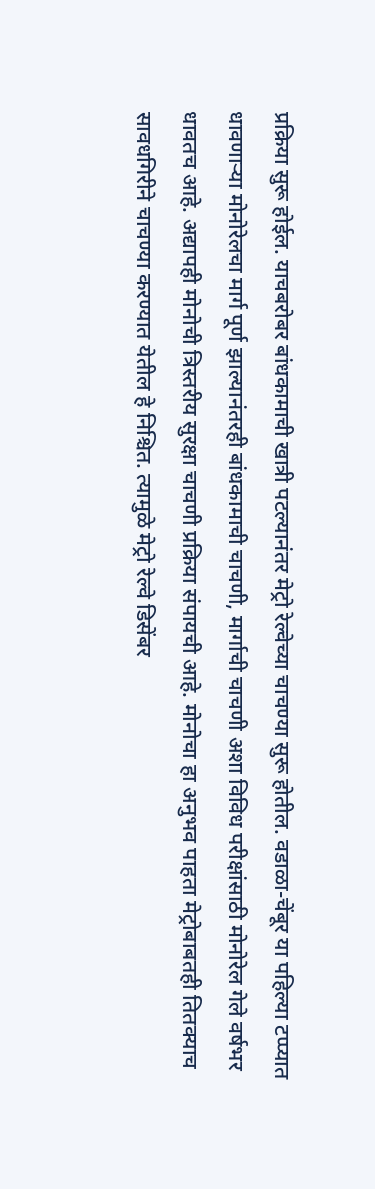प्रक्रिया सुरू होईल. याचबरोबर बांधकामाची खात्री पटल्यानंतर मेट्रो रेल्वेच्या चाचण्या सुरू होतील. वडाळा-चेंबूर या पहिल्या टप्प्यात धावणाऱ्या मोनोरेलचा मार्ग पूर्ण झाल्यानंतरही बांधकामाची चाचणी, मार्गाची चाचणी अशा विविध परीक्षांसाठी मोनोरेल गेले वर्षभर धावतच आहे. अद्यापही मोनोची त्रिस्तरीय सुरक्षा चाचणी प्रक्रिया संपायची आहे. मोनोचा हा अनुभव पाहता मेट्रोबाबतही तितक्याच सावधगिरीने चाचण्या करण्यात येतील हे निश्चित. त्यामुळे मेट्रो रेल्वे डिसेंबर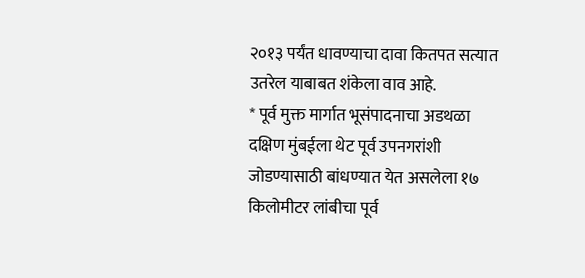२०१३ पर्यंत धावण्याचा दावा कितपत सत्यात उतरेल याबाबत शंकेला वाव आहे.
* पूर्व मुक्त मार्गात भूसंपादनाचा अडथळा
दक्षिण मुंबईला थेट पूर्व उपनगरांशी जोडण्यासाठी बांधण्यात येत असलेला १७ किलोमीटर लांबीचा पूर्व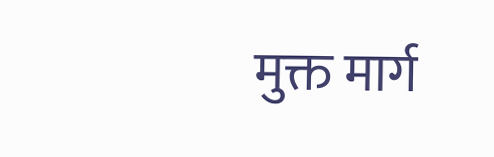मुक्त मार्ग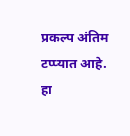प्रकल्प अंतिम टप्प्यात आहे. हा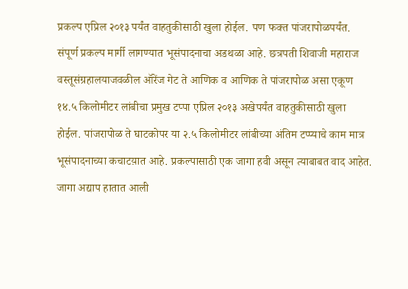प्रकल्प एप्रिल २०१३ पर्यंत वाहतुकीसाठी खुला होईल. पण फक्त पांजरापोळपर्यंत. संपूर्ण प्रकल्प मार्गी लागण्यात भूसंपादनाचा अडथळा आहे. छत्रपती शिवाजी महाराज वस्तूसंग्रहालयाजवळील ऑरेंज गेट ते आणिक व आणिक ते पांजरापोळ असा एकूण १४.५ किलोमीटर लांबीचा प्रमुख टप्पा एप्रिल २०१३ अखेपर्यंत वाहतुकीसाठी खुला होईल. पांजरापोळ ते घाटकोपर या २.५ किलोमीटर लांबीच्या अंतिम टप्प्याचे काम मात्र भूसंपादनाच्या कचाटय़ात आहे. प्रकल्पासाठी एक जागा हवी असून त्याबाबत वाद आहेत. जागा अद्याप हातात आली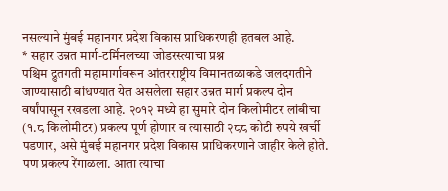नसल्याने मुंबई महानगर प्रदेश विकास प्राधिकरणही हतबल आहे.
* सहार उन्नत मार्ग-टर्मिनलच्या जोडरस्त्याचा प्रश्न
पश्चिम द्रुतगती महामार्गावरून आंतरराष्ट्रीय विमानतळाकडे जलदगतीने जाण्यासाठी बांधण्यात येत असलेला सहार उन्नत मार्ग प्रकल्प दोन वर्षांपासून रखडला आहे. २०१२ मध्ये हा सुमारे दोन किलोमीटर लांबीचा (१.८ किलोमीटर) प्रकल्प पूर्ण होणार व त्यासाठी २८८ कोटी रुपये खर्ची पडणार, असे मुंबई महानगर प्रदेश विकास प्राधिकरणाने जाहीर केले होते. पण प्रकल्प रेंगाळला. आता त्याचा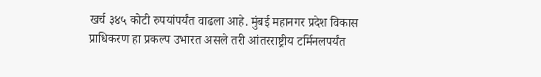खर्च ३४५ कोटी रुपयांपर्यंत वाढला आहे. मुंबई महानगर प्रदेश विकास प्राधिकरण हा प्रकल्प उभारत असले तरी आंतरराष्ट्रीय टर्मिनलपर्यंत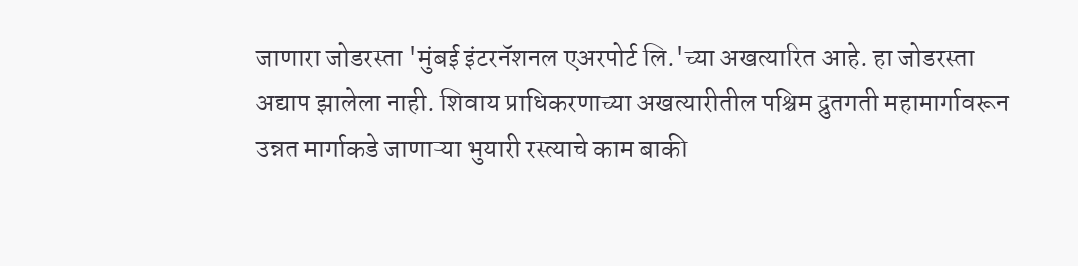जाणारा जोडरस्ता 'मुंबई इंटरनॅशनल एअरपोर्ट लि.'च्या अखत्यारित आहे. हा जोडरस्ता अद्याप झालेला नाही. शिवाय प्राधिकरणाच्या अखत्यारीतील पश्चिम द्रुतगती महामार्गावरून उन्नत मार्गाकडे जाणाऱ्या भुयारी रस्त्याचे काम बाकी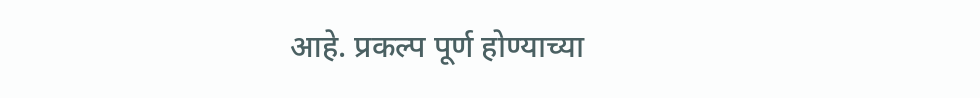आहे. प्रकल्प पूर्ण होण्याच्या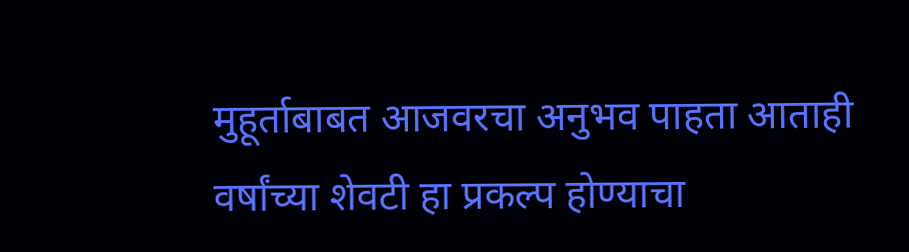मुहूर्ताबाबत आजवरचा अनुभव पाहता आताही वर्षांच्या शेवटी हा प्रकल्प होण्याचा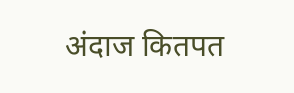अंदाज कितपत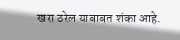खरा ठरेल याबाबत शंका आहे.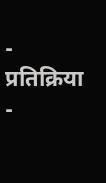- प्रतिक्रिया
-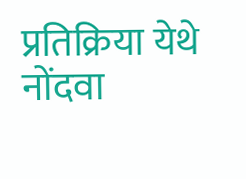प्रतिक्रिया येथे नोंदवा